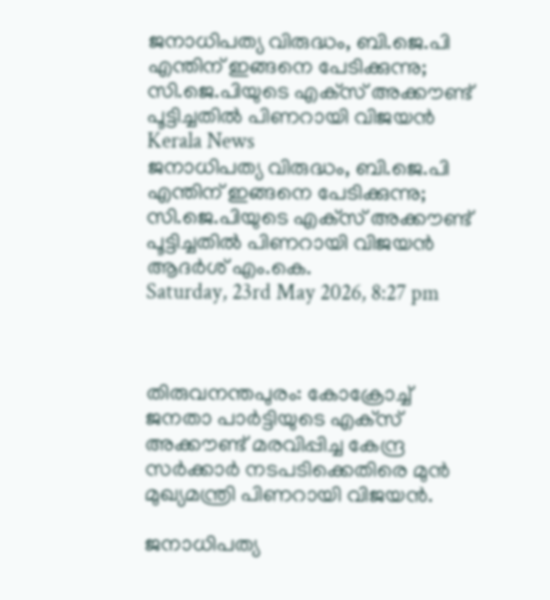ജനാധിപത്യ വിരുദ്ധം, ബി.ജെ.പി എന്തിന് ഇങ്ങനെ പേടിക്കുന്നു; സി.ജെ.പിയുടെ എക്‌സ് അക്കൗണ്ട് പൂട്ടിച്ചതില്‍ പിണറായി വിജയന്‍
Kerala News
ജനാധിപത്യ വിരുദ്ധം, ബി.ജെ.പി എന്തിന് ഇങ്ങനെ പേടിക്കുന്നു; സി.ജെ.പിയുടെ എക്‌സ് അക്കൗണ്ട് പൂട്ടിച്ചതില്‍ പിണറായി വിജയന്‍
ആദര്‍ശ് എം.കെ.
Saturday, 23rd May 2026, 8:27 pm



തിരുവനന്തപുരം: കോക്രോച്ച് ജനതാ പാര്‍ട്ടിയുടെ എക്‌സ് അക്കൗണ്ട് മരവിപ്പിച്ച കേന്ദ്ര സര്‍ക്കാര്‍ നടപടിക്കെതിരെ മുന്‍ മുഖ്യമന്ത്രി പിണറായി വിജയന്‍.

ജനാധിപത്യ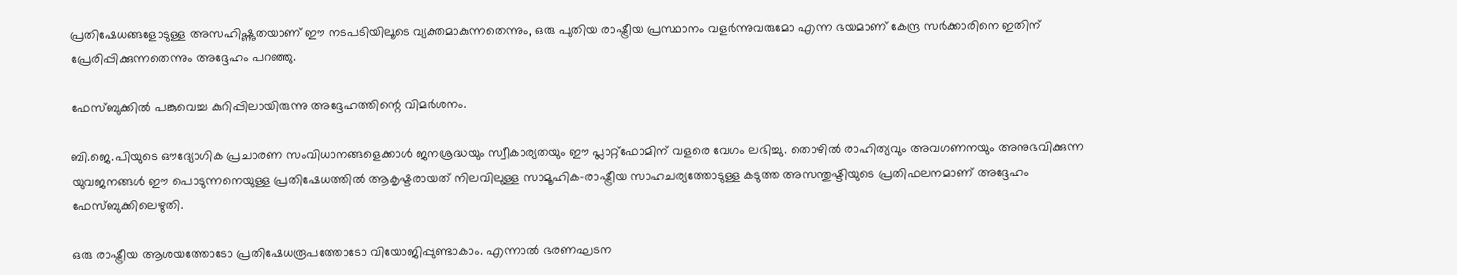പ്രതിഷേധങ്ങളോടുള്ള അസഹിഷ്ണുതയാണ് ഈ നടപടിയിലൂടെ വ്യക്തമാകുന്നതെന്നും, ഒരു പുതിയ രാഷ്ട്രീയ പ്രസ്ഥാനം വളര്‍ന്നുവരുമോ എന്ന ഭയമാണ് കേന്ദ്ര സര്‍ക്കാരിനെ ഇതിന് പ്രേരിപ്പിക്കുന്നതെന്നും അദ്ദേഹം പറഞ്ഞു.

ഫേസ്ബുക്കില്‍ പങ്കുവെച്ച കുറിപ്പിലായിരുന്നു അദ്ദേഹത്തിന്റെ വിമര്‍ശനം.

ബി.ജെ.പിയുടെ ഔദ്യോഗിക പ്രചാരണ സംവിധാനങ്ങളെക്കാള്‍ ജനശ്രദ്ധയും സ്വീകാര്യതയും ഈ പ്ലാറ്റ്‌ഫോമിന് വളരെ വേഗം ലഭിച്ചു. തൊഴില്‍ രാഹിത്യവും അവഗണനയും അനുഭവിക്കുന്ന യുവജനങ്ങള്‍ ഈ പൊടുന്നനെയുള്ള പ്രതിഷേധത്തില്‍ ആകൃഷ്ടരായത് നിലവിലുള്ള സാമൂഹിക-രാഷ്ട്രീയ സാഹചര്യത്തോടുള്ള കടുത്ത അസന്തുഷ്ടിയുടെ പ്രതിഫലനമാണ് അദ്ദേഹം ഫേസ്ബുക്കിലെഴുതി.

ഒരു രാഷ്ട്രീയ ആശയത്തോടോ പ്രതിഷേധരൂപത്തോടോ വിയോജിപ്പുണ്ടാകാം. എന്നാല്‍ ഭരണഘടന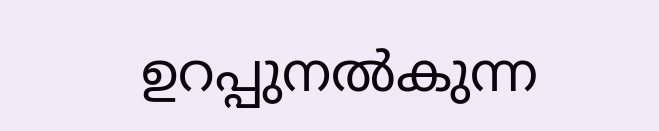ഉറപ്പുനല്‍കുന്ന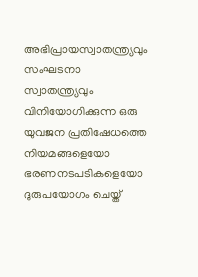അഭിപ്രായസ്വാതന്ത്ര്യവും സംഘടനാ സ്വാതന്ത്ര്യവും വിനിയോഗിക്കുന്ന ഒരു യുവജന പ്രതിഷേധത്തെ നിയമങ്ങളെയോ ഭരണനടപടികളെയോ ദുരുപയോഗം ചെയ്ത്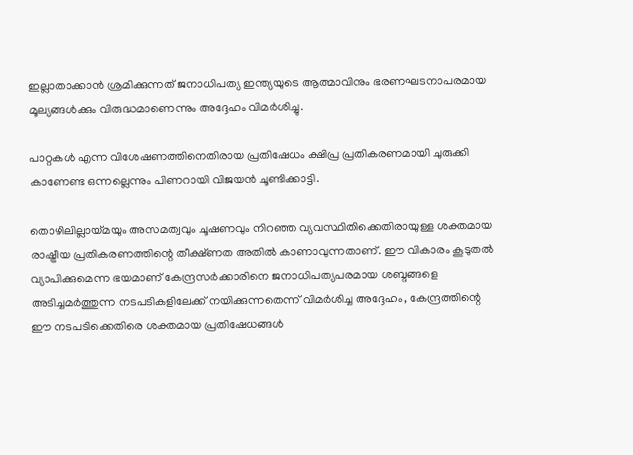ഇല്ലാതാക്കാന്‍ ശ്രമിക്കുന്നത് ജനാധിപത്യ ഇന്ത്യയുടെ ആത്മാവിനും ഭരണഘടനാപരമായ മൂല്യങ്ങള്‍ക്കും വിരുദ്ധമാണെന്നും അദ്ദേഹം വിമര്‍ശിച്ചു.

പാറ്റകള്‍ എന്ന വിശേഷണത്തിനെതിരായ പ്രതിഷേധം ക്ഷിപ്ര പ്രതികരണമായി ചുരുക്കി കാണേണ്ട ഒന്നല്ലെന്നും പിണറായി വിജയന്‍ ചൂണ്ടിക്കാട്ടി.

തൊഴിലില്ലായ്മയും അസമത്വവും ചൂഷണവും നിറഞ്ഞ വ്യവസ്ഥിതിക്കെതിരായുള്ള ശക്തമായ രാഷ്ട്രീയ പ്രതികരണത്തിന്റെ തീക്ഷ്ണത അതില്‍ കാണാവുന്നതാണ്. ഈ വികാരം കൂടുതല്‍ വ്യാപിക്കുമെന്ന ഭയമാണ് കേന്ദ്രസര്‍ക്കാരിനെ ജനാധിപത്യപരമായ ശബ്ദങ്ങളെ അടിച്ചമര്‍ത്തുന്ന നടപടികളിലേക്ക് നയിക്കുന്നതെന്ന് വിമര്‍ശിച്ച അദ്ദേഹം, കേന്ദ്രത്തിന്റെ ഈ നടപടിക്കെതിരെ ശക്തമായ പ്രതിഷേധങ്ങള്‍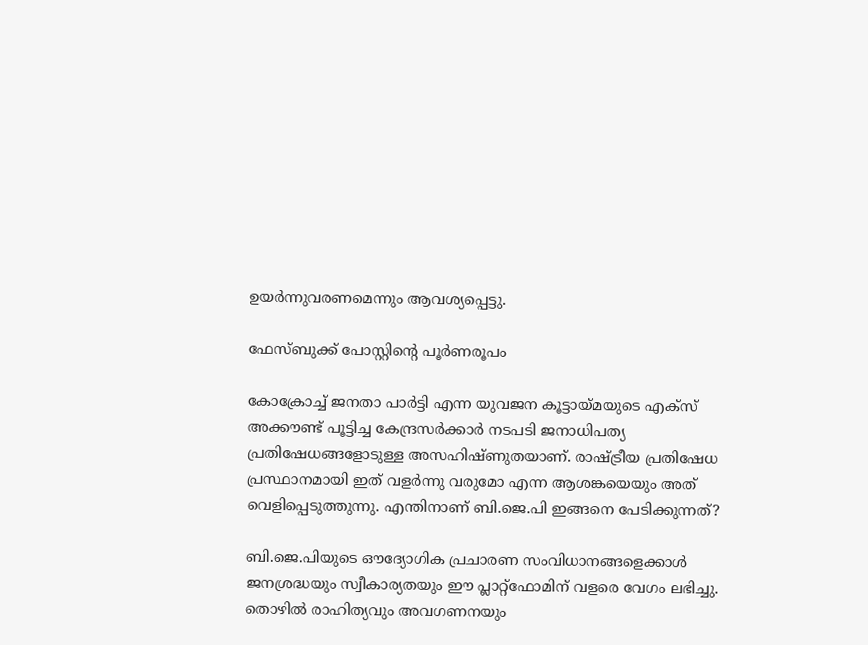ഉയര്‍ന്നുവരണമെന്നും ആവശ്യപ്പെട്ടു.

ഫേസ്ബുക്ക് പോസ്റ്റിന്റെ പൂര്‍ണരൂപം

കോക്രോച്ച് ജനതാ പാര്‍ട്ടി എന്ന യുവജന കൂട്ടായ്മയുടെ എക്‌സ് അക്കൗണ്ട് പൂട്ടിച്ച കേന്ദ്രസര്‍ക്കാര്‍ നടപടി ജനാധിപത്യ പ്രതിഷേധങ്ങളോടുള്ള അസഹിഷ്ണുതയാണ്. രാഷ്ട്രീയ പ്രതിഷേധ പ്രസ്ഥാനമായി ഇത് വളര്‍ന്നു വരുമോ എന്ന ആശങ്കയെയും അത് വെളിപ്പെടുത്തുന്നു. എന്തിനാണ് ബി.ജെ.പി ഇങ്ങനെ പേടിക്കുന്നത്?

ബി.ജെ.പിയുടെ ഔദ്യോഗിക പ്രചാരണ സംവിധാനങ്ങളെക്കാള്‍ ജനശ്രദ്ധയും സ്വീകാര്യതയും ഈ പ്ലാറ്റ്‌ഫോമിന് വളരെ വേഗം ലഭിച്ചു. തൊഴില്‍ രാഹിത്യവും അവഗണനയും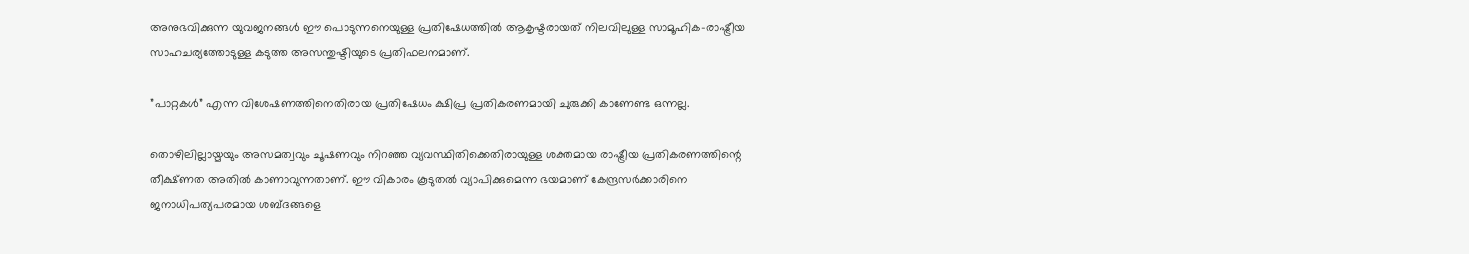അനുഭവിക്കുന്ന യുവജനങ്ങള്‍ ഈ പൊടുന്നനെയുള്ള പ്രതിഷേധത്തില്‍ ആകൃഷ്ടരായത് നിലവിലുള്ള സാമൂഹിക-രാഷ്ട്രീയ സാഹചര്യത്തോടുള്ള കടുത്ത അസന്തുഷ്ടിയുടെ പ്രതിഫലനമാണ്.

”പാറ്റകള്‍” എന്ന വിശേഷണത്തിനെതിരായ പ്രതിഷേധം ക്ഷിപ്ര പ്രതികരണമായി ചുരുക്കി കാണേണ്ട ഒന്നല്ല.

തൊഴിലില്ലായ്മയും അസമത്വവും ചൂഷണവും നിറഞ്ഞ വ്യവസ്ഥിതിക്കെതിരായുള്ള ശക്തമായ രാഷ്ട്രീയ പ്രതികരണത്തിന്റെ തീക്ഷ്ണത അതില്‍ കാണാവുന്നതാണ്. ഈ വികാരം കൂടുതല്‍ വ്യാപിക്കുമെന്ന ഭയമാണ് കേന്ദ്രസര്‍ക്കാരിനെ ജനാധിപത്യപരമായ ശബ്ദങ്ങളെ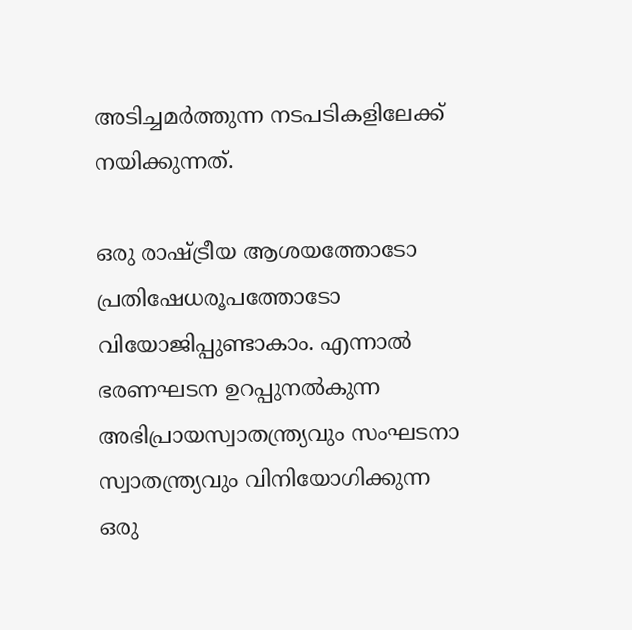അടിച്ചമര്‍ത്തുന്ന നടപടികളിലേക്ക് നയിക്കുന്നത്.

ഒരു രാഷ്ട്രീയ ആശയത്തോടോ പ്രതിഷേധരൂപത്തോടോ വിയോജിപ്പുണ്ടാകാം. എന്നാല്‍ ഭരണഘടന ഉറപ്പുനല്‍കുന്ന അഭിപ്രായസ്വാതന്ത്ര്യവും സംഘടനാ സ്വാതന്ത്ര്യവും വിനിയോഗിക്കുന്ന ഒരു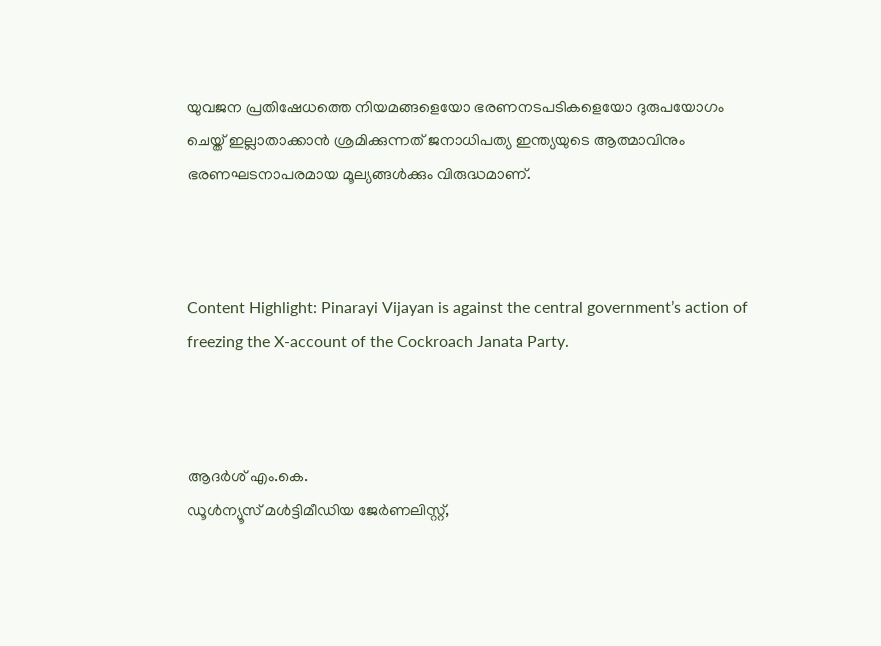യുവജന പ്രതിഷേധത്തെ നിയമങ്ങളെയോ ഭരണനടപടികളെയോ ദുരുപയോഗം ചെയ്ത് ഇല്ലാതാക്കാന്‍ ശ്രമിക്കുന്നത് ജനാധിപത്യ ഇന്ത്യയുടെ ആത്മാവിനും ഭരണഘടനാപരമായ മൂല്യങ്ങള്‍ക്കും വിരുദ്ധമാണ്.



Content Highlight: Pinarayi Vijayan is against the central government’s action of freezing the X-account of the Cockroach Janata Party.



ആദര്‍ശ് എം.കെ.
ഡൂള്‍ന്യൂസ് മള്‍ട്ടിമീഡിയ ജേര്‍ണലിസ്റ്റ്,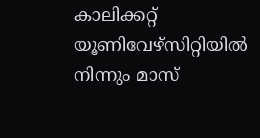കാലിക്കറ്റ് യൂണിവേഴ്സിറ്റിയില്‍ നിന്നും മാസ്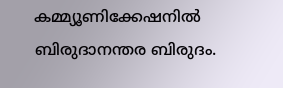കമ്മ്യൂണിക്കേഷനില്‍ ബിരുദാനന്തര ബിരുദം.